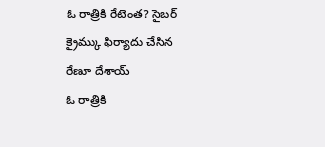ఓ రాత్రికి రేటెంత? సైబర్ క్రైమ్కు ఫిర్యాదు చేసిన రేణూ దేశాయ్
ఓ రాత్రికి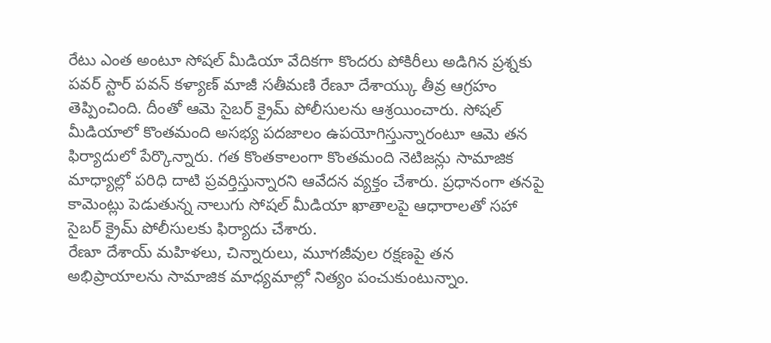రేటు ఎంత అంటూ సోషల్ మీడియా వేదికగా కొందరు పోకిరీలు అడిగిన ప్రశ్నకు పవర్ స్టార్ పవన్ కళ్యాణ్ మాజీ సతీమణి రేణూ దేశాయ్కు తీవ్ర ఆగ్రహం తెప్పించింది. దీంతో ఆమె సైబర్ క్రైమ్ పోలీసులను ఆశ్రయించారు. సోషల్ మీడియాలో కొంతమంది అసభ్య పదజాలం ఉపయోగిస్తున్నారంటూ ఆమె తన ఫిర్యాదులో పేర్కొన్నారు. గత కొంతకాలంగా కొంతమంది నెటిజన్లు సామాజిక మాధ్యాల్లో పరిధి దాటి ప్రవర్తిస్తున్నారని ఆవేదన వ్యక్తం చేశారు. ప్రధానంగా తనపై కామెంట్లు పెడుతున్న నాలుగు సోషల్ మీడియా ఖాతాలపై ఆధారాలతో సహా సైబర్ క్రైమ్ పోలీసులకు ఫిర్యాదు చేశారు.
రేణూ దేశాయ్ మహిళలు, చిన్నారులు, మూగజీవుల రక్షణపై తన అభిప్రాయాలను సామాజిక మాధ్యమాల్లో నిత్యం పంచుకుంటున్నాం.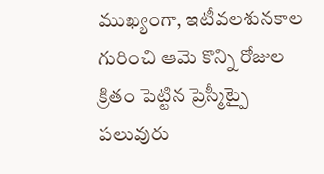ముఖ్యంగా, ఇటీవలశునకాల గురించి ఆమె కొన్ని రోజుల క్రితం పెట్టిన ప్రెస్మీట్పై పలువురు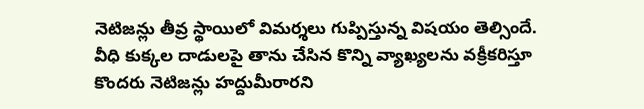నెటిజన్లు తీవ్ర స్థాయిలో విమర్శలు గుప్పిస్తున్న విషయం తెల్సిందే. వీధి కుక్కల దాడులపై తాను చేసిన కొన్ని వ్యాఖ్యలను వక్రీకరిస్తూ కొందరు నెటిజన్లు హద్దుమీరారని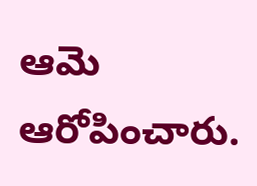ఆమె ఆరోపించారు.